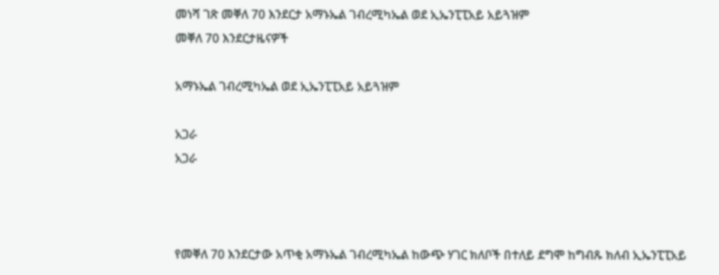መነሻ ገጽ መቐለ 70 እንደርታ አማኑኤል ገብረሚካኤል ወደ ኢኤንፒፒአይ አይጓዝም
መቐለ 70 እንደርታዜናዎች

አማኑኤል ገብረሚካኤል ወደ ኢኤንፒፒአይ አይጓዝም

አጋራ
አጋራ



የመቐለ 70 እንደርታው አጥቂ አማኑኤል ገብረሚካኤል ከውጭ ሃገር ክለቦች በተለይ ደግሞ ከግብጹ ክለብ ኢኤንፒፒአይ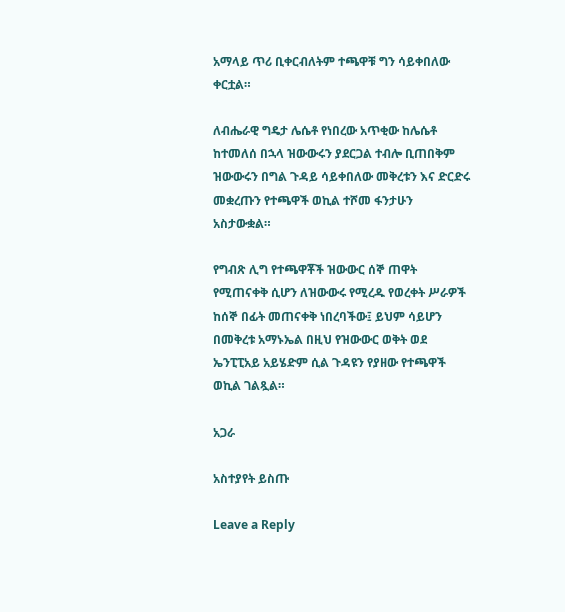አማላይ ጥሪ ቢቀርብለትም ተጫዋቹ ግን ሳይቀበለው ቀርቷል።

ለብሔራዊ ግዴታ ሌሴቶ የነበረው አጥቂው ከሌሴቶ ከተመለሰ በኋላ ዝውውሩን ያደርጋል ተብሎ ቢጠበቅም ዝውውሩን በግል ጉዳይ ሳይቀበለው መቅረቱን እና ድርድሩ መቋረጡን የተጫዋች ወኪል ተሾመ ፋንታሁን አስታውቋል።

የግብጽ ሊግ የተጫዋቾች ዝውውር ሰኞ ጠዋት የሚጠናቀቅ ሲሆን ለዝውውሩ የሚረዱ የወረቀት ሥራዎች ከሰኞ በፊት መጠናቀቅ ነበረባችው፤ ይህም ሳይሆን በመቅረቱ አማኑኤል በዚህ የዝውውር ወቅት ወደ ኤንፒፒአይ አይሄድም ሲል ጉዳዩን የያዘው የተጫዋች ወኪል ገልጿል።

አጋራ

አስተያየት ይስጡ

Leave a Reply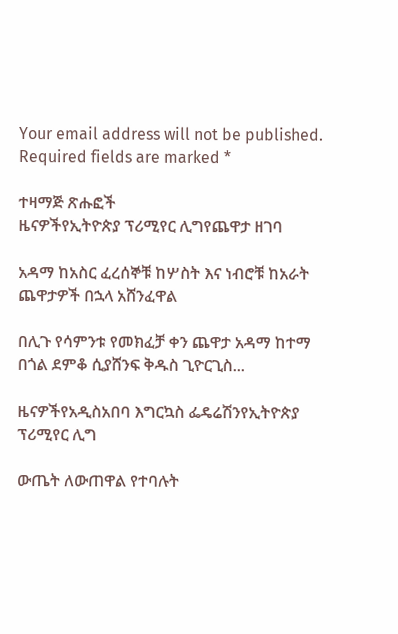Your email address will not be published. Required fields are marked *

ተዛማጅ ጽሑፎች
ዜናዎችየኢትዮጵያ ፕሪሚየር ሊግየጨዋታ ዘገባ

አዳማ ከአስር ፈረሰኞቹ ከሦስት እና ነብሮቹ ከአራት ጨዋታዎች በኋላ አሸንፈዋል

በሊጉ የሳምንቱ የመክፈቻ ቀን ጨዋታ አዳማ ከተማ በጎል ደምቆ ሲያሸንፍ ቅዱስ ጊዮርጊስ...

ዜናዎችየአዲስአበባ እግርኳስ ፌዴሬሽንየኢትዮጵያ ፕሪሚየር ሊግ

ውጤት ለውጠዋል የተባሉት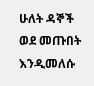ሁለት ዳኞች ወደ መጡበት እንዲመለሱ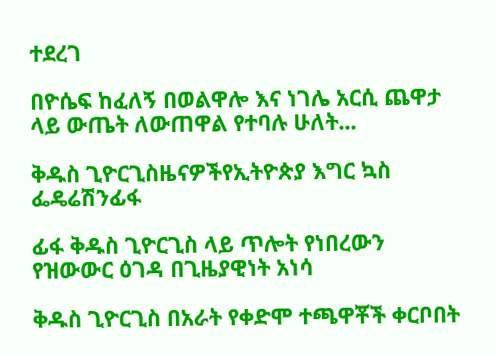ተደረገ

በዮሴፍ ከፈለኝ በወልዋሎ እና ነገሌ አርሲ ጨዋታ ላይ ውጤት ለውጠዋል የተባሉ ሁለት...

ቅዱስ ጊዮርጊስዜናዎችየኢትዮጵያ እግር ኳስ ፌዴሬሽንፊፋ

ፊፋ ቅዱስ ጊዮርጊስ ላይ ጥሎት የነበረውን የዝውውር ዕገዳ በጊዜያዊነት አነሳ

ቅዱስ ጊዮርጊስ በአራት የቀድሞ ተጫዋቾች ቀርቦበት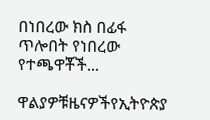በነበረው ክስ በፊፋ ጥሎበት የነበረው የተጫዋቾች...

ዋልያዎቹዜናዎችየኢትዮጵያ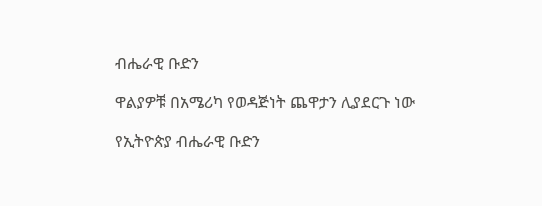ብሔራዊ ቡድን

ዋልያዎቹ በአሜሪካ የወዳጅነት ጨዋታን ሊያደርጉ ነው

የኢትዮጵያ ብሔራዊ ቡድን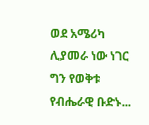ወደ አሜሪካ ሊያመራ ነው ነገር ግን የወቅቱ የብሔራዊ ቡድኑ...